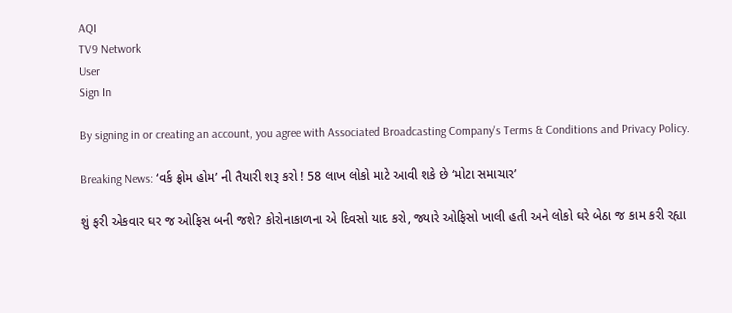AQI
TV9 Network
User
Sign In

By signing in or creating an account, you agree with Associated Broadcasting Company's Terms & Conditions and Privacy Policy.

Breaking News: ‘વર્ક ફ્રોમ હોમ’ ની તૈયારી શરૂ કરો ! 58 લાખ લોકો માટે આવી શકે છે ‘મોટા સમાચાર’

શું ફરી એકવાર ઘર જ ઓફિસ બની જશે? કોરોનાકાળના એ દિવસો યાદ કરો, જ્યારે ઓફિસો ખાલી હતી અને લોકો ઘરે બેઠા જ કામ કરી રહ્યા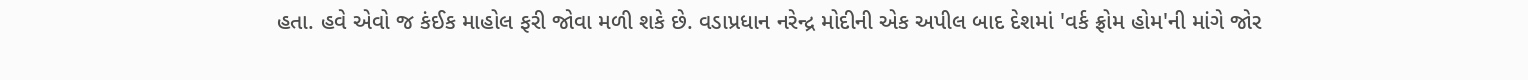હતા. હવે એવો જ કંઈક માહોલ ફરી જોવા મળી શકે છે. વડાપ્રધાન નરેન્દ્ર મોદીની એક અપીલ બાદ દેશમાં 'વર્ક ફ્રોમ હોમ'ની માંગે જોર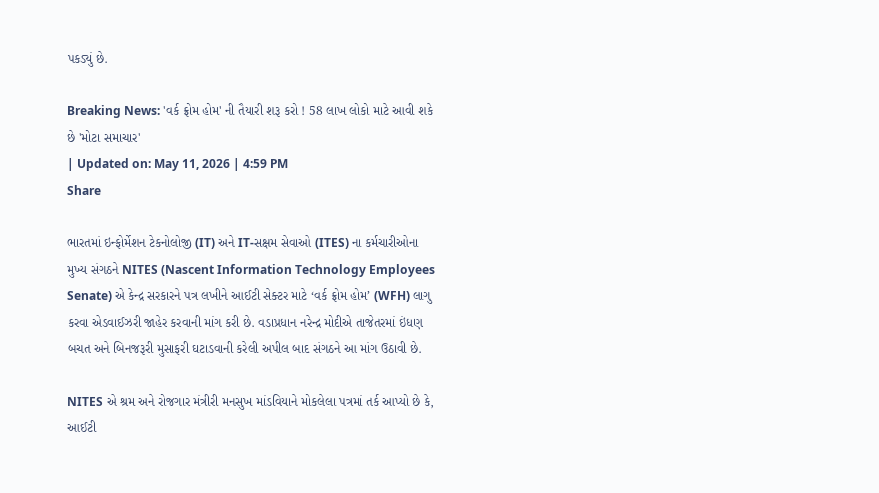પકડ્યું છે.

Breaking News: 'વર્ક ફ્રોમ હોમ' ની તૈયારી શરૂ કરો ! 58 લાખ લોકો માટે આવી શકે છે 'મોટા સમાચાર'
| Updated on: May 11, 2026 | 4:59 PM
Share

ભારતમાં ઇન્ફોર્મેશન ટેકનોલોજી (IT) અને IT-સક્ષમ સેવાઓ (ITES) ના કર્મચારીઓના મુખ્ય સંગઠને NITES (Nascent Information Technology Employees Senate) એ કેન્દ્ર સરકારને પત્ર લખીને આઈટી સેક્ટર માટે ‘વર્ક ફ્રોમ હોમ’ (WFH) લાગુ કરવા એડવાઈઝરી જાહેર કરવાની માંગ કરી છે. વડાપ્રધાન નરેન્દ્ર મોદીએ તાજેતરમાં ઇંધણ બચત અને બિનજરૂરી મુસાફરી ઘટાડવાની કરેલી અપીલ બાદ સંગઠને આ માંગ ઉઠાવી છે.

NITES એ શ્રમ અને રોજગાર મંત્રીરી મનસુખ માંડવિયાને મોકલેલા પત્રમાં તર્ક આપ્યો છે કે, આઈટી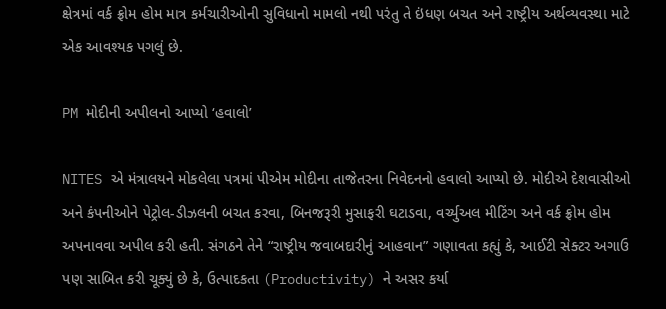ક્ષેત્રમાં વર્ક ફ્રોમ હોમ માત્ર કર્મચારીઓની સુવિધાનો મામલો નથી પરંતુ તે ઇંધણ બચત અને રાષ્ટ્રીય અર્થવ્યવસ્થા માટે એક આવશ્યક પગલું છે.

PM મોદીની અપીલનો આપ્યો ‘હવાલો’

NITES એ મંત્રાલયને મોકલેલા પત્રમાં પીએમ મોદીના તાજેતરના નિવેદનનો હવાલો આપ્યો છે. મોદીએ દેશવાસીઓ અને કંપનીઓને પેટ્રોલ-ડીઝલની બચત કરવા, બિનજરૂરી મુસાફરી ઘટાડવા, વર્ચ્યુઅલ મીટિંગ અને વર્ક ફ્રોમ હોમ અપનાવવા અપીલ કરી હતી. સંગઠને તેને “રાષ્ટ્રીય જવાબદારીનું આહવાન” ગણાવતા કહ્યું કે, આઈટી સેક્ટર અગાઉ પણ સાબિત કરી ચૂક્યું છે કે, ઉત્પાદકતા (Productivity) ને અસર કર્યા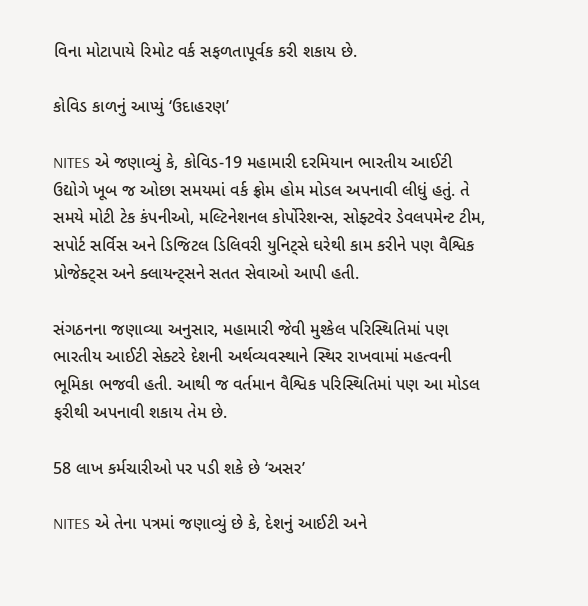વિના મોટાપાયે રિમોટ વર્ક સફળતાપૂર્વક કરી શકાય છે.

કોવિડ કાળનું આપ્યું ‘ઉદાહરણ’

NITES એ જણાવ્યું કે, કોવિડ-19 મહામારી દરમિયાન ભારતીય આઈટી ઉદ્યોગે ખૂબ જ ઓછા સમયમાં વર્ક ફ્રોમ હોમ મોડલ અપનાવી લીધું હતું. તે સમયે મોટી ટેક કંપનીઓ, મલ્ટિનેશનલ કોર્પોરેશન્સ, સોફ્ટવેર ડેવલપમેન્ટ ટીમ, સપોર્ટ સર્વિસ અને ડિજિટલ ડિલિવરી યુનિટ્સે ઘરેથી કામ કરીને પણ વૈશ્વિક પ્રોજેક્ટ્સ અને ક્લાયન્ટ્સને સતત સેવાઓ આપી હતી.

સંગઠનના જણાવ્યા અનુસાર, મહામારી જેવી મુશ્કેલ પરિસ્થિતિમાં પણ ભારતીય આઈટી સેક્ટરે દેશની અર્થવ્યવસ્થાને સ્થિર રાખવામાં મહત્વની ભૂમિકા ભજવી હતી. આથી જ વર્તમાન વૈશ્વિક પરિસ્થિતિમાં પણ આ મોડલ ફરીથી અપનાવી શકાય તેમ છે.

58 લાખ કર્મચારીઓ પર પડી શકે છે ‘અસર’

NITES એ તેના પત્રમાં જણાવ્યું છે કે, દેશનું આઈટી અને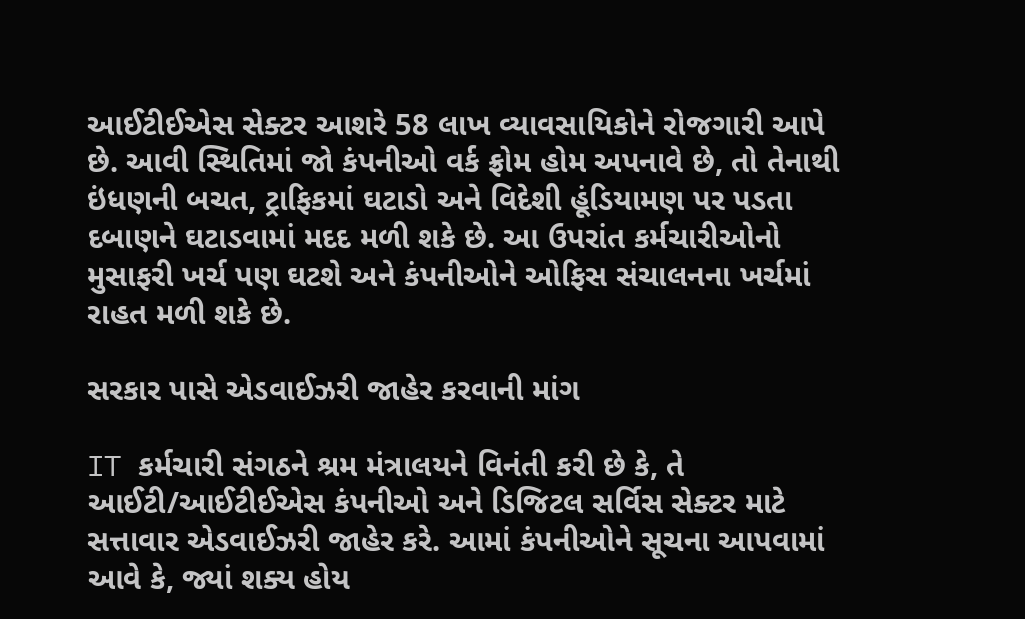આઈટીઈએસ સેક્ટર આશરે 58 લાખ વ્યાવસાયિકોને રોજગારી આપે છે. આવી સ્થિતિમાં જો કંપનીઓ વર્ક ફ્રોમ હોમ અપનાવે છે, તો તેનાથી ઇંધણની બચત, ટ્રાફિકમાં ઘટાડો અને વિદેશી હૂંડિયામણ પર પડતા દબાણને ઘટાડવામાં મદદ મળી શકે છે. આ ઉપરાંત કર્મચારીઓનો મુસાફરી ખર્ચ પણ ઘટશે અને કંપનીઓને ઓફિસ સંચાલનના ખર્ચમાં રાહત મળી શકે છે.

સરકાર પાસે એડવાઈઝરી જાહેર કરવાની માંગ

IT કર્મચારી સંગઠને શ્રમ મંત્રાલયને વિનંતી કરી છે કે, તે આઈટી/આઈટીઈએસ કંપનીઓ અને ડિજિટલ સર્વિસ સેક્ટર માટે સત્તાવાર એડવાઈઝરી જાહેર કરે. આમાં કંપનીઓને સૂચના આપવામાં આવે કે, જ્યાં શક્ય હોય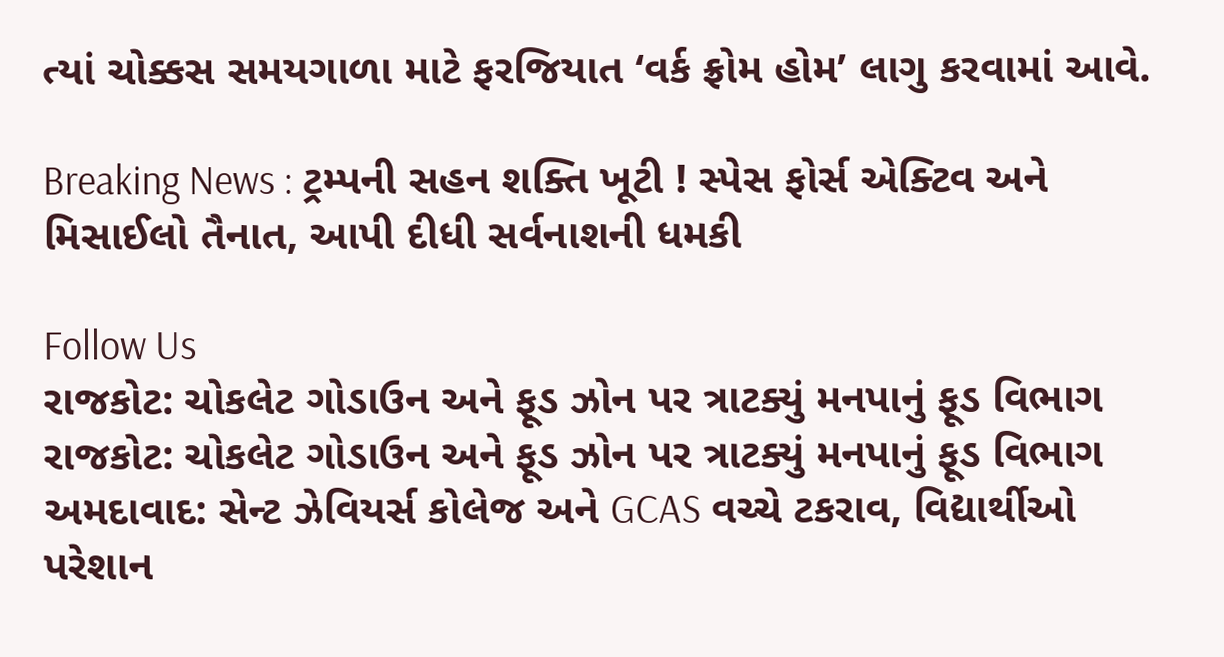ત્યાં ચોક્કસ સમયગાળા માટે ફરજિયાત ‘વર્ક ફ્રોમ હોમ’ લાગુ કરવામાં આવે.

Breaking News : ટ્રમ્પની સહન શક્તિ ખૂટી ! સ્પેસ ફોર્સ એક્ટિવ અને મિસાઈલો તૈનાત, આપી દીધી સર્વનાશની ધમકી

Follow Us
રાજકોટ: ચોકલેટ ગોડાઉન અને ફૂડ ઝોન પર ત્રાટક્યું મનપાનું ફૂડ વિભાગ
રાજકોટ: ચોકલેટ ગોડાઉન અને ફૂડ ઝોન પર ત્રાટક્યું મનપાનું ફૂડ વિભાગ
અમદાવાદ: સેન્ટ ઝેવિયર્સ કોલેજ અને GCAS વચ્ચે ટકરાવ, વિદ્યાર્થીઓ પરેશાન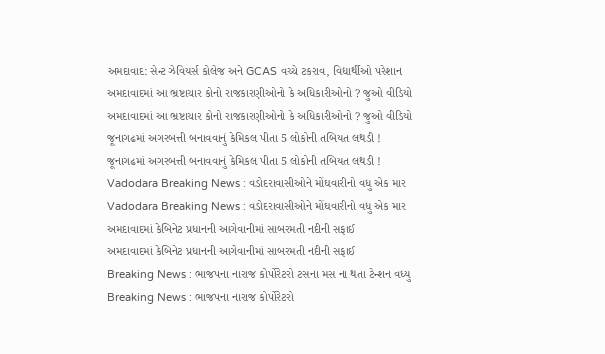અમદાવાદ: સેન્ટ ઝેવિયર્સ કોલેજ અને GCAS વચ્ચે ટકરાવ, વિદ્યાર્થીઓ પરેશાન
અમદાવાદમાં આ ભ્રષ્ટાચાર કોનો રાજકારણીઓનો કે અધિકારીઓનો ? જુઓ વીડિયો
અમદાવાદમાં આ ભ્રષ્ટાચાર કોનો રાજકારણીઓનો કે અધિકારીઓનો ? જુઓ વીડિયો
જૂનાગઢમાં અગરબત્તી બનાવવાનું કેમિકલ પીતા 5 લોકોની તબિયત લથડી !
જૂનાગઢમાં અગરબત્તી બનાવવાનું કેમિકલ પીતા 5 લોકોની તબિયત લથડી !
Vadodara Breaking News : વડોદરાવાસીઓને મોંઘવારીનો વધુ એક માર
Vadodara Breaking News : વડોદરાવાસીઓને મોંઘવારીનો વધુ એક માર
અમદાવાદમાં કેબિનેટ પ્રધાનની આગેવાનીમાં સાબરમતી નદીની સફાઈ
અમદાવાદમાં કેબિનેટ પ્રધાનની આગેવાનીમાં સાબરમતી નદીની સફાઈ
Breaking News : ભાજપના નારાજ કોર્પોરેટરો ટસના મસ ના થતા ટેન્શન વધ્યુ
Breaking News : ભાજપના નારાજ કોર્પોરેટરો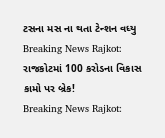ટસના મસ ના થતા ટેન્શન વધ્યુ
Breaking News Rajkot: રાજકોટમાં 100 કરોડના વિકાસ કામો પર બ્રેક!
Breaking News Rajkot: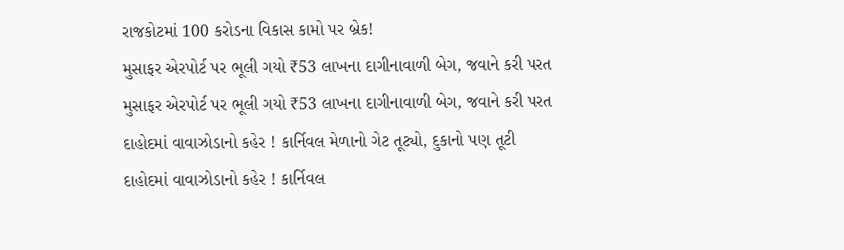રાજકોટમાં 100 કરોડના વિકાસ કામો પર બ્રેક!
મુસાફર એરપોર્ટ પર ભૂલી ગયો ₹53 લાખના દાગીનાવાળી બેગ, જવાને કરી પરત
મુસાફર એરપોર્ટ પર ભૂલી ગયો ₹53 લાખના દાગીનાવાળી બેગ, જવાને કરી પરત
દાહોદમાં વાવાઝોડાનો કહેર ! કાર્નિવલ મેળાનો ગેટ તૂટ્યો, દુકાનો પણ તૂટી
દાહોદમાં વાવાઝોડાનો કહેર ! કાર્નિવલ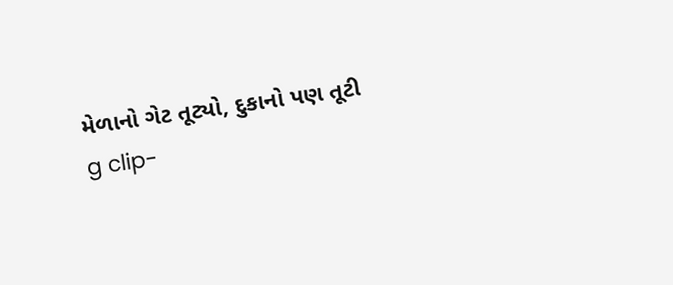મેળાનો ગેટ તૂટ્યો, દુકાનો પણ તૂટી
g clip-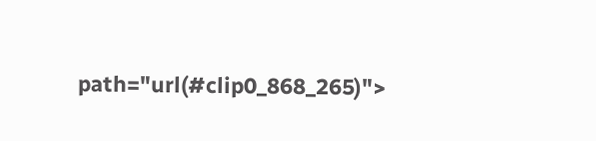path="url(#clip0_868_265)">